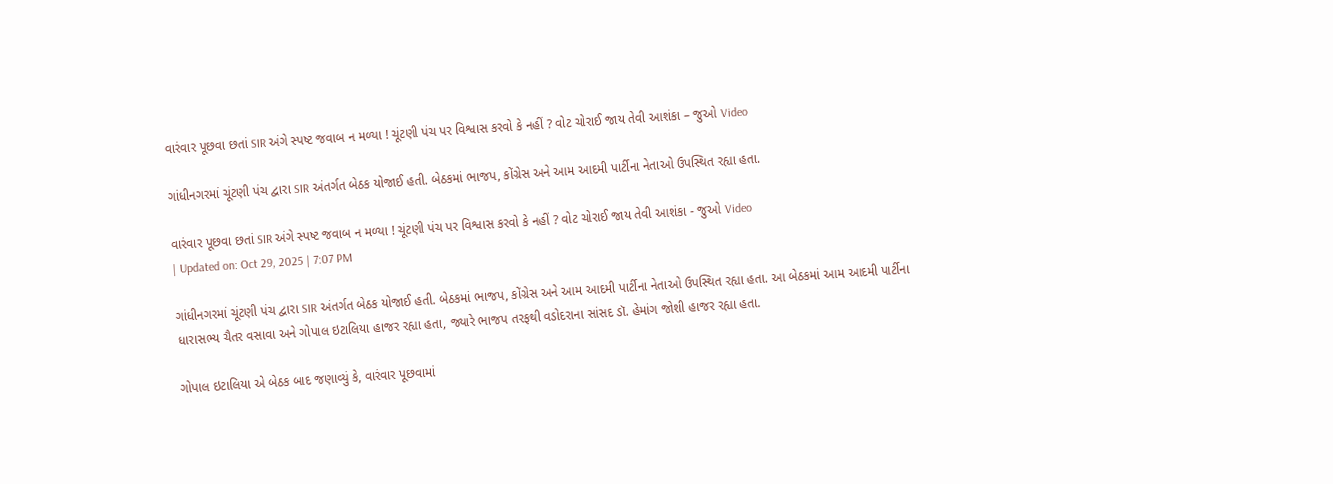વારંવાર પૂછવા છતાં SIR અંગે સ્પષ્ટ જવાબ ન મળ્યા ! ચૂંટણી પંચ પર વિશ્વાસ કરવો કે નહીં ? વોટ ચોરાઈ જાય તેવી આશંકા – જુઓ Video

ગાંધીનગરમાં ચૂંટણી પંચ દ્વારા SIR અંતર્ગત બેઠક યોજાઈ હતી. બેઠકમાં ભાજપ, કોંગ્રેસ અને આમ આદમી પાર્ટીના નેતાઓ ઉપસ્થિત રહ્યા હતા.

વારંવાર પૂછવા છતાં SIR અંગે સ્પષ્ટ જવાબ ન મળ્યા ! ચૂંટણી પંચ પર વિશ્વાસ કરવો કે નહીં ? વોટ ચોરાઈ જાય તેવી આશંકા - જુઓ Video
| Updated on: Oct 29, 2025 | 7:07 PM

ગાંધીનગરમાં ચૂંટણી પંચ દ્વારા SIR અંતર્ગત બેઠક યોજાઈ હતી. બેઠકમાં ભાજપ, કોંગ્રેસ અને આમ આદમી પાર્ટીના નેતાઓ ઉપસ્થિત રહ્યા હતા. આ બેઠકમાં આમ આદમી પાર્ટીના ધારાસભ્ય ચૈતર વસાવા અને ગોપાલ ઇટાલિયા હાજર રહ્યા હતા, જ્યારે ભાજપ તરફથી વડોદરાના સાંસદ ડૉ. હેમાંગ જોશી હાજર રહ્યા હતા.

ગોપાલ ઇટાલિયા એ બેઠક બાદ જણાવ્યું કે, વારંવાર પૂછવામાં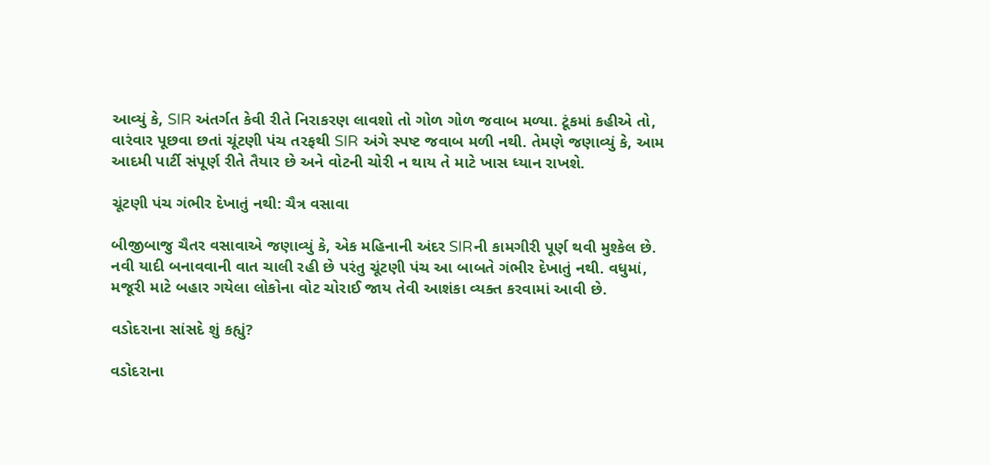આવ્યું કે, SIR અંતર્ગત કેવી રીતે નિરાકરણ લાવશો તો ગોળ ગોળ જવાબ મળ્યા. ટૂંકમાં કહીએ તો, વારંવાર પૂછવા છતાં ચૂંટણી પંચ તરફથી SIR અંગે સ્પષ્ટ જવાબ મળી નથી. તેમણે જણાવ્યું કે, આમ આદમી પાર્ટી સંપૂર્ણ રીતે તૈયાર છે અને વોટની ચોરી ન થાય તે માટે ખાસ ધ્યાન રાખશે.

ચૂંટણી પંચ ગંભીર દેખાતું નથી: ચૈત્ર વસાવા

બીજીબાજુ ચૈતર વસાવાએ જણાવ્યું કે, એક મહિનાની અંદર SIRની કામગીરી પૂર્ણ થવી મુશ્કેલ છે. નવી યાદી બનાવવાની વાત ચાલી રહી છે પરંતુ ચૂંટણી પંચ આ બાબતે ગંભીર દેખાતું નથી. વધુમાં, મજૂરી માટે બહાર ગયેલા લોકોના વોટ ચોરાઈ જાય તેવી આશંકા વ્યક્ત કરવામાં આવી છે.

વડોદરાના સાંસદે શું કહ્યું?

વડોદરાના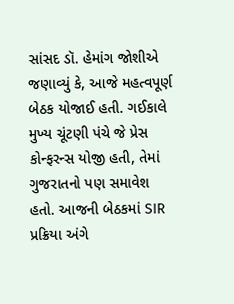સાંસદ ડૉ. હેમાંગ જોશીએ જણાવ્યું કે, આજે મહત્વપૂર્ણ બેઠક યોજાઈ હતી. ગઈકાલે મુખ્ય ચૂંટણી પંચે જે પ્રેસ કોન્ફરન્સ યોજી હતી, તેમાં ગુજરાતનો પણ સમાવેશ હતો. આજની બેઠકમાં SIR પ્રક્રિયા અંગે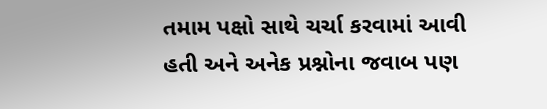તમામ પક્ષો સાથે ચર્ચા કરવામાં આવી હતી અને અનેક પ્રશ્નોના જવાબ પણ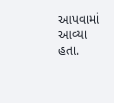આપવામાં આવ્યા હતા.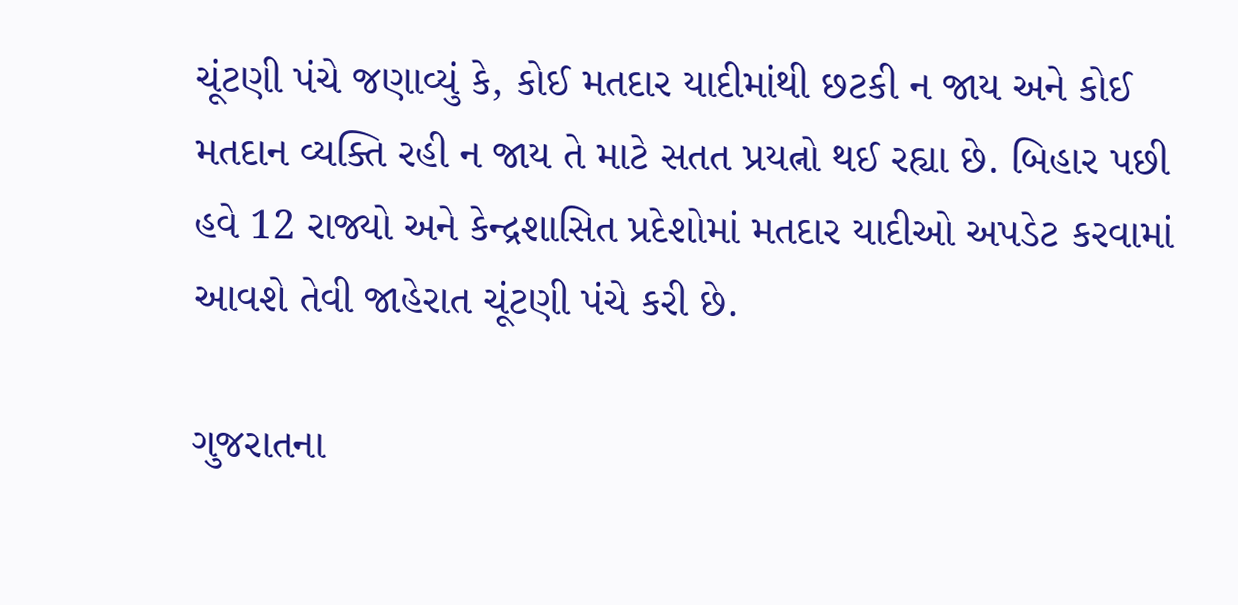ચૂંટણી પંચે જણાવ્યું કે, કોઈ મતદાર યાદીમાંથી છટકી ન જાય અને કોઈ મતદાન વ્યક્તિ રહી ન જાય તે માટે સતત પ્રયત્નો થઈ રહ્યા છે. બિહાર પછી હવે 12 રાજ્યો અને કેન્દ્રશાસિત પ્રદેશોમાં મતદાર યાદીઓ અપડેટ કરવામાં આવશે તેવી જાહેરાત ચૂંટણી પંચે કરી છે.

ગુજરાતના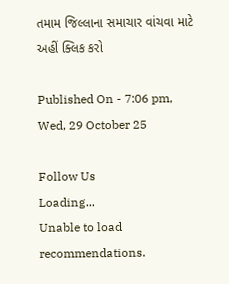તમામ જિલ્લાના સમાચાર વાંચવા માટે અહીં ક્લિક કરો

Published On - 7:06 pm, Wed, 29 October 25

Follow Us
Loading...
Unable to load recommendations.